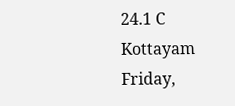24.1 C
Kottayam
Friday,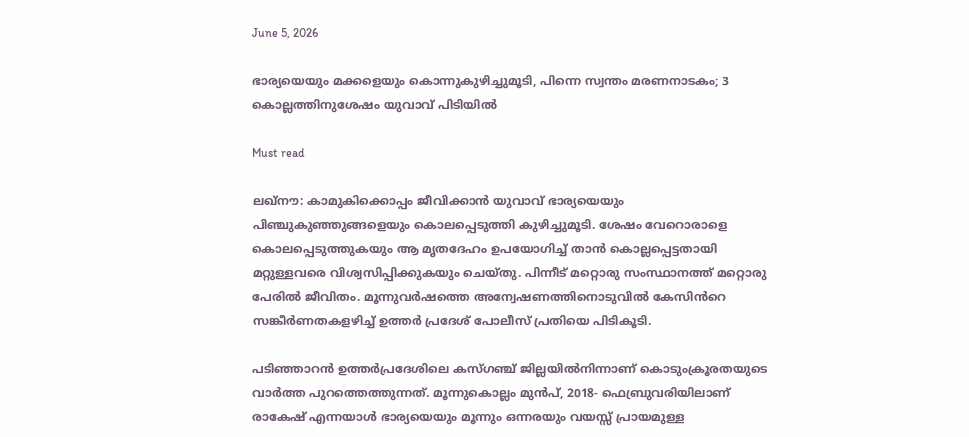June 5, 2026

ഭാര്യയെയും മക്കളെയും കൊന്നുകുഴിച്ചുമൂടി, പിന്നെ സ്വന്തം മരണനാടകം; 3 കൊല്ലത്തിനുശേഷം യുവാവ് പിടിയില്‍

Must read

ലഖ്നൗ: കാമുകിക്കൊപ്പം ജീവിക്കാൻ യുവാവ് ഭാര്യയെയും പിഞ്ചുകുഞ്ഞുങ്ങളെയും കൊലപ്പെടുത്തി കുഴിച്ചുമൂടി. ശേഷം വേറൊരാളെ കൊലപ്പെടുത്തുകയും ആ മൃതദേഹം ഉപയോഗിച്ച് താൻ കൊല്ലപ്പെട്ടതായി മറ്റുള്ളവരെ വിശ്വസിപ്പിക്കുകയും ചെയ്തു. പിന്നീട് മറ്റൊരു സംസ്ഥാനത്ത് മറ്റൊരു പേരിൽ ജീവിതം. മൂന്നുവർഷത്തെ അന്വേഷണത്തിനൊടുവിൽ കേസിൻറെ സങ്കീർണതകളഴിച്ച് ഉത്തർ പ്രദേശ് പോലീസ് പ്രതിയെ പിടികൂടി.

പടിഞ്ഞാറൻ ഉത്തർപ്രദേശിലെ കസ്ഗഞ്ച് ജില്ലയിൽനിന്നാണ് കൊടുംക്രൂരതയുടെ വാർത്ത പുറത്തെത്തുന്നത്. മൂന്നുകൊല്ലം മുൻപ്, 2018- ഫെബ്രുവരിയിലാണ് രാകേഷ് എന്നയാൾ ഭാര്യയെയും മൂന്നും ഒന്നരയും വയസ്സ് പ്രായമുള്ള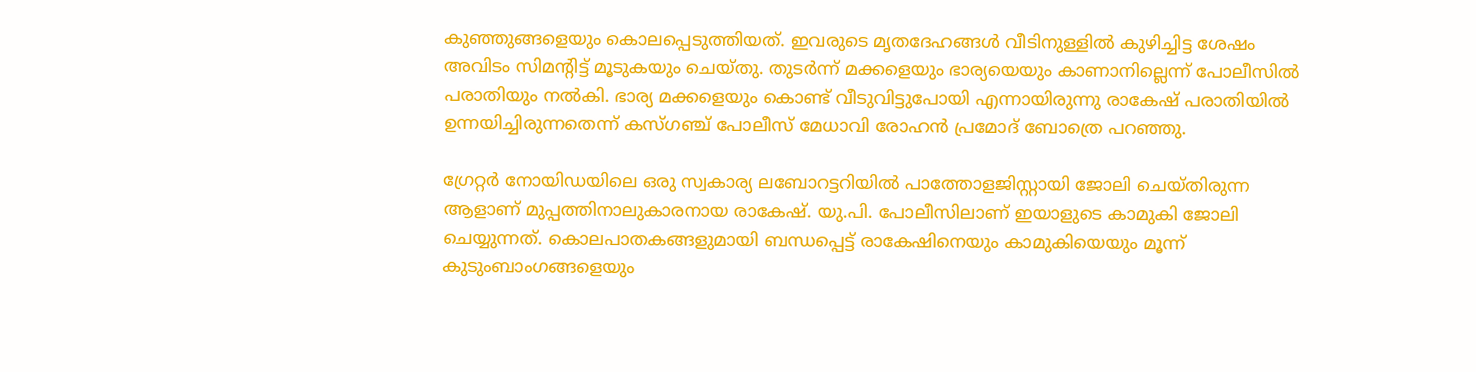കുഞ്ഞുങ്ങളെയും കൊലപ്പെടുത്തിയത്. ഇവരുടെ മൃതദേഹങ്ങൾ വീടിനുള്ളിൽ കുഴിച്ചിട്ട ശേഷം അവിടം സിമന്റിട്ട് മൂടുകയും ചെയ്തു. തുടർന്ന് മക്കളെയും ഭാര്യയെയും കാണാനില്ലെന്ന് പോലീസിൽ പരാതിയും നൽകി. ഭാര്യ മക്കളെയും കൊണ്ട് വീടുവിട്ടുപോയി എന്നായിരുന്നു രാകേഷ് പരാതിയിൽ ഉന്നയിച്ചിരുന്നതെന്ന് കസ്ഗഞ്ച് പോലീസ് മേധാവി രോഹൻ പ്രമോദ് ബോത്രെ പറഞ്ഞു.

ഗ്രേറ്റർ നോയിഡയിലെ ഒരു സ്വകാര്യ ലബോറട്ടറിയിൽ പാത്തോളജിസ്റ്റായി ജോലി ചെയ്തിരുന്ന ആളാണ് മുപ്പത്തിനാലുകാരനായ രാകേഷ്. യു.പി. പോലീസിലാണ് ഇയാളുടെ കാമുകി ജോലി ചെയ്യുന്നത്. കൊലപാതകങ്ങളുമായി ബന്ധപ്പെട്ട് രാകേഷിനെയും കാമുകിയെയും മൂന്ന് കുടുംബാംഗങ്ങളെയും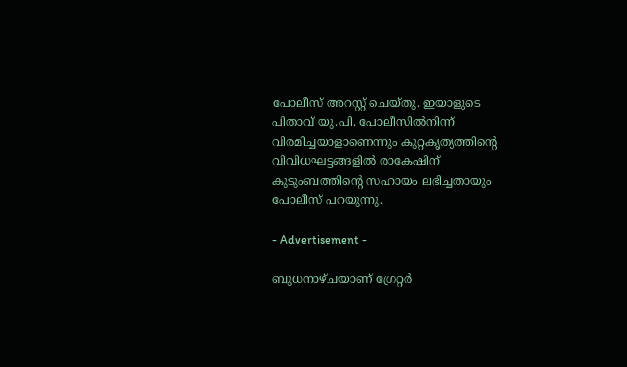പോലീസ് അറസ്റ്റ് ചെയ്തു. ഇയാളുടെ പിതാവ് യു.പി. പോലീസിൽനിന്ന് വിരമിച്ചയാളാണെന്നും കുറ്റകൃത്യത്തിന്റെ വിവിധഘട്ടങ്ങളിൽ രാകേഷിന് കുടുംബത്തിന്റെ സഹായം ലഭിച്ചതായും പോലീസ് പറയുന്നു.

- Advertisement -

ബുധനാഴ്ചയാണ് ഗ്രേറ്റർ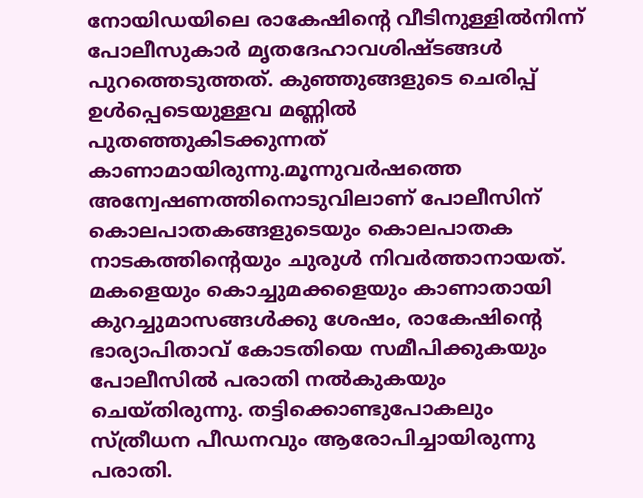നോയിഡയിലെ രാകേഷിന്റെ വീടിനുള്ളിൽനിന്ന് പോലീസുകാർ മൃതദേഹാവശിഷ്ടങ്ങൾ പുറത്തെടുത്തത്. കുഞ്ഞുങ്ങളുടെ ചെരിപ്പ് ഉൾപ്പെടെയുള്ളവ മണ്ണിൽ പുതഞ്ഞുകിടക്കുന്നത് കാണാമായിരുന്നു.മൂന്നുവർഷത്തെ അന്വേഷണത്തിനൊടുവിലാണ് പോലീസിന് കൊലപാതകങ്ങളുടെയും കൊലപാതക നാടകത്തിന്റെയും ചുരുൾ നിവർത്താനായത്. മകളെയും കൊച്ചുമക്കളെയും കാണാതായി കുറച്ചുമാസങ്ങൾക്കു ശേഷം, രാകേഷിന്റെ ഭാര്യാപിതാവ് കോടതിയെ സമീപിക്കുകയും പോലീസിൽ പരാതി നൽകുകയും ചെയ്തിരുന്നു. തട്ടിക്കൊണ്ടുപോകലും സ്ത്രീധന പീഡനവും ആരോപിച്ചായിരുന്നു പരാതി.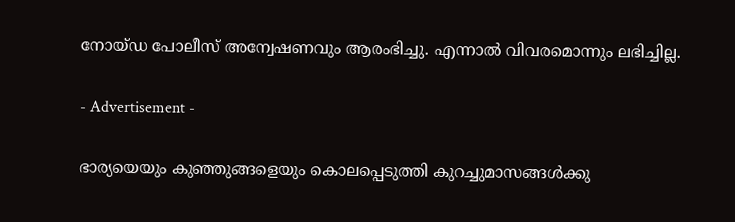നോയ്ഡ പോലീസ് അന്വേഷണവും ആരംഭിച്ചു. എന്നാൽ വിവരമൊന്നും ലഭിച്ചില്ല.

- Advertisement -

ഭാര്യയെയും കുഞ്ഞുങ്ങളെയും കൊലപ്പെടുത്തി കുറച്ചുമാസങ്ങൾക്കു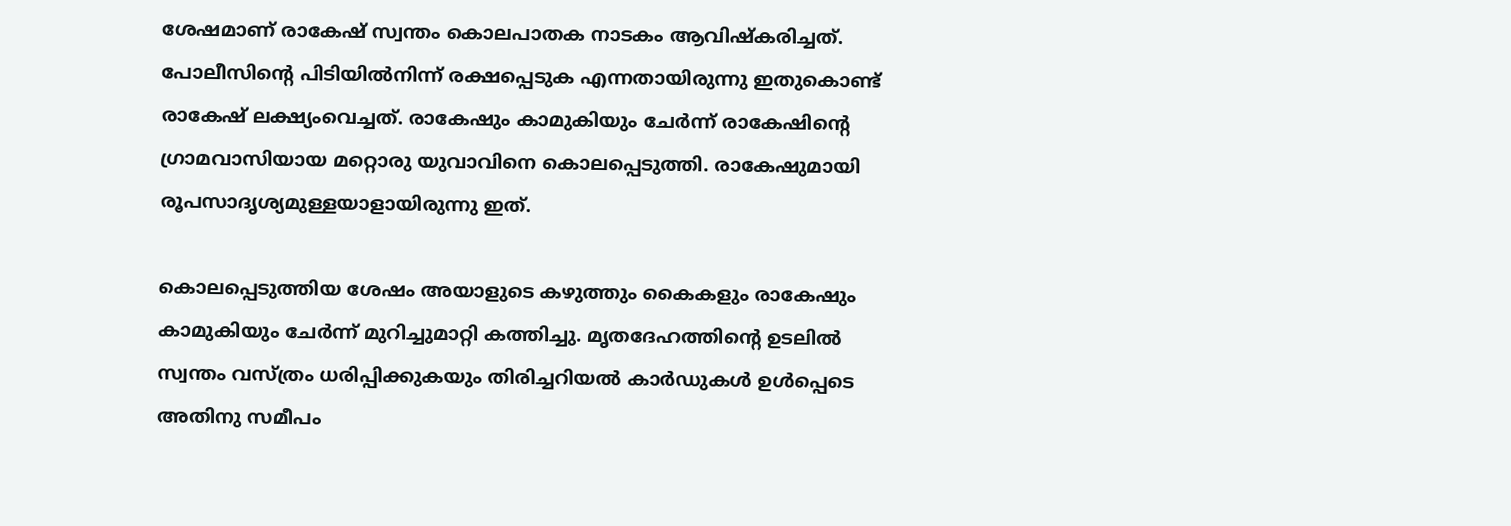ശേഷമാണ് രാകേഷ് സ്വന്തം കൊലപാതക നാടകം ആവിഷ്കരിച്ചത്. പോലീസിന്റെ പിടിയിൽനിന്ന് രക്ഷപ്പെടുക എന്നതായിരുന്നു ഇതുകൊണ്ട് രാകേഷ് ലക്ഷ്യംവെച്ചത്. രാകേഷും കാമുകിയും ചേർന്ന് രാകേഷിന്റെ ഗ്രാമവാസിയായ മറ്റൊരു യുവാവിനെ കൊലപ്പെടുത്തി. രാകേഷുമായി രൂപസാദൃശ്യമുള്ളയാളായിരുന്നു ഇത്.

കൊലപ്പെടുത്തിയ ശേഷം അയാളുടെ കഴുത്തും കൈകളും രാകേഷും കാമുകിയും ചേർന്ന് മുറിച്ചുമാറ്റി കത്തിച്ചു. മൃതദേഹത്തിന്റെ ഉടലിൽ സ്വന്തം വസ്ത്രം ധരിപ്പിക്കുകയും തിരിച്ചറിയൽ കാർഡുകൾ ഉൾപ്പെടെ അതിനു സമീപം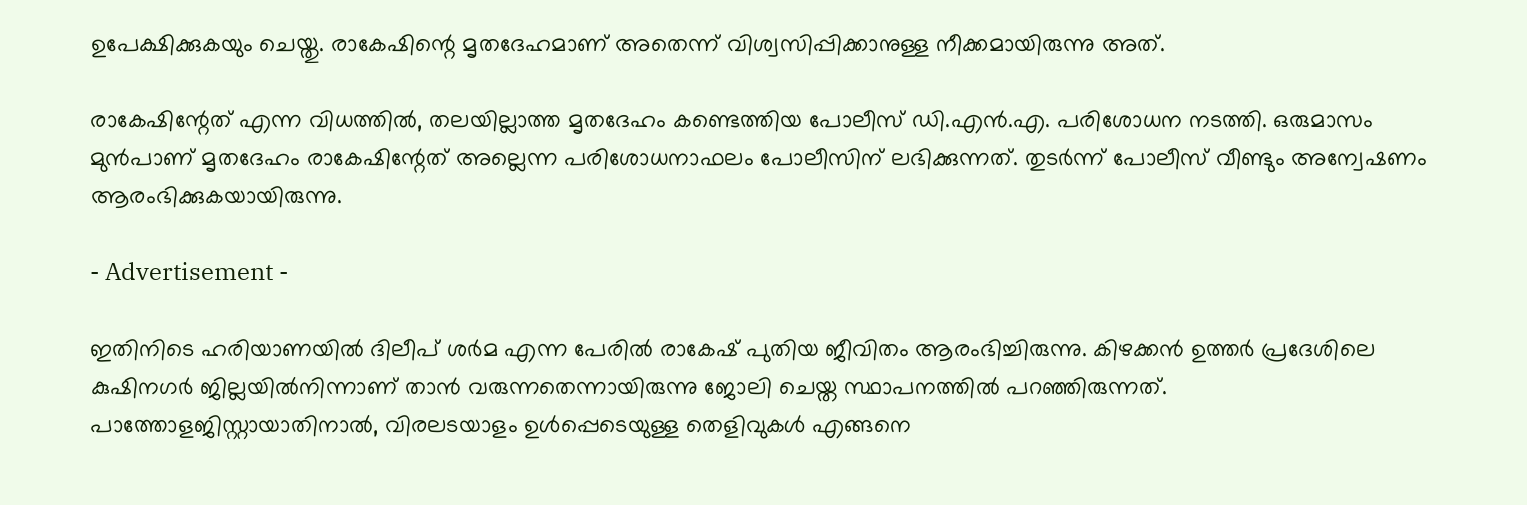ഉപേക്ഷിക്കുകയും ചെയ്തു. രാകേഷിന്റെ മൃതദേഹമാണ് അതെന്ന് വിശ്വസിപ്പിക്കാനുള്ള നീക്കമായിരുന്നു അത്.

രാകേഷിന്റേത് എന്ന വിധത്തിൽ, തലയില്ലാത്ത മൃതദേഹം കണ്ടെത്തിയ പോലീസ് ഡി.എൻ.എ. പരിശോധന നടത്തി. ഒരുമാസം മുൻപാണ് മൃതദേഹം രാകേഷിന്റേത് അല്ലെന്ന പരിശോധനാഫലം പോലീസിന് ലഭിക്കുന്നത്. തുടർന്ന് പോലീസ് വീണ്ടും അന്വേഷണം ആരംഭിക്കുകയായിരുന്നു.

- Advertisement -

ഇതിനിടെ ഹരിയാണയിൽ ദിലീപ് ശർമ എന്ന പേരിൽ രാകേഷ് പുതിയ ജീവിതം ആരംഭിച്ചിരുന്നു. കിഴക്കൻ ഉത്തർ പ്രദേശിലെ കുഷിനഗർ ജില്ലയിൽനിന്നാണ് താൻ വരുന്നതെന്നായിരുന്നു ജോലി ചെയ്ത സ്ഥാപനത്തിൽ പറഞ്ഞിരുന്നത്. പാത്തോളജിസ്റ്റായാതിനാൽ, വിരലടയാളം ഉൾപ്പെടെയുള്ള തെളിവുകൾ എങ്ങനെ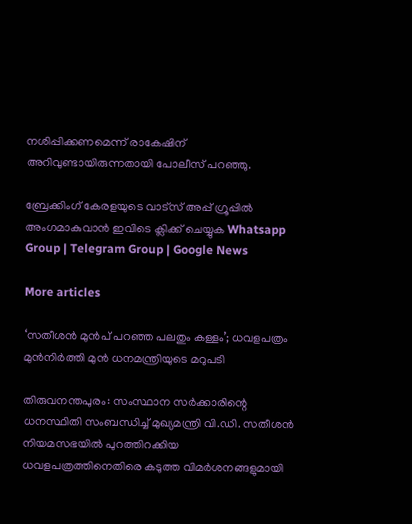നശിപ്പിക്കണമെന്ന് രാകേഷിന് അറിവുണ്ടായിരുന്നതായി പോലീസ് പറഞ്ഞു.

ബ്രേക്കിംഗ് കേരളയുടെ വാട്സ് അപ്പ് ഗ്രൂപ്പിൽ അംഗമാകുവാൻ ഇവിടെ ക്ലിക്ക് ചെയ്യുക Whatsapp Group | Telegram Group | Google News

More articles

‘സതീശൻ മുൻപ് പറഞ്ഞ പലതും കള്ളം’; ധവളപത്രം മുൻനിർത്തി മുൻ ധനമന്ത്രിയുടെ മറുപടി

തിരുവനന്തപുരം: സംസ്ഥാന സർക്കാരിന്റെ ധനസ്ഥിതി സംബന്ധിച്ച് മുഖ്യമന്ത്രി വി.ഡി. സതീശൻ നിയമസഭയിൽ പുറത്തിറക്കിയ ധവളപത്രത്തിനെതിരെ കടുത്ത വിമർശനങ്ങളുമായി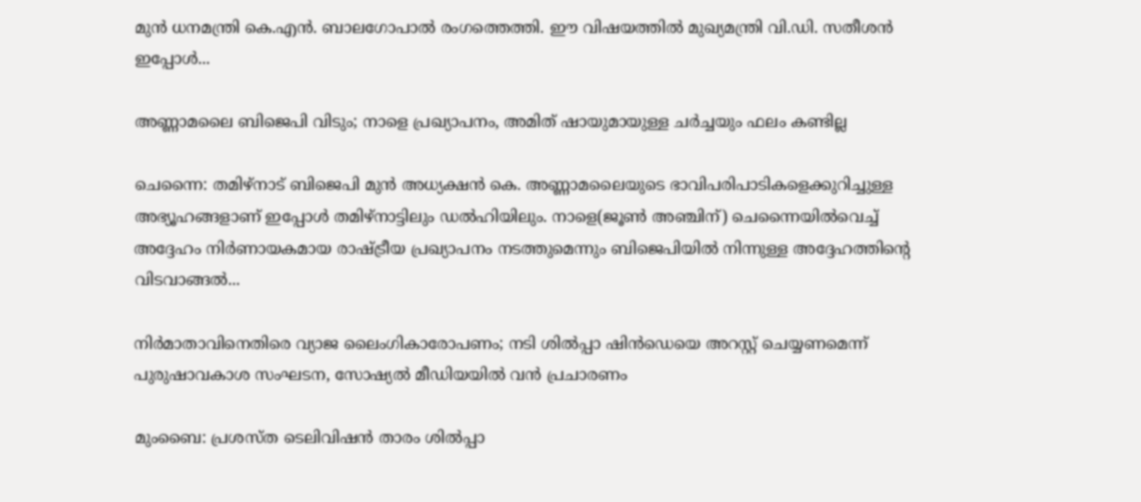മുൻ ധനമന്ത്രി കെ.എൻ. ബാലഗോപാൽ രംഗത്തെത്തി. ഈ വിഷയത്തിൽ മുഖ്യമന്ത്രി വി.ഡി. സതീശൻ ഇപ്പോൾ...

അണ്ണാമലൈ ബിജെപി വിടും; നാളെ പ്രഖ്യാപനം, അമിത് ഷായുമായുള്ള ചർച്ചയും ഫലം കണ്ടില്ല

ചെന്നൈ: തമിഴ്നാട് ബിജെപി മുൻ അധ്യക്ഷൻ കെ. അണ്ണാമലൈയുടെ ഭാവിപരിപാടികളെക്കുറിച്ചുള്ള അഭ്യൂഹങ്ങളാണ് ഇപ്പോൾ തമിഴ്‌നാട്ടിലും ഡൽഹിയിലും. നാളെ(ജൂൺ അഞ്ചിന്) ചെന്നൈയിൽവെച്ച് അദ്ദേഹം നിർണായകമായ രാഷ്ട്രീയ പ്രഖ്യാപനം നടത്തുമെന്നും ബിജെപിയിൽ നിന്നുള്ള അദ്ദേഹത്തിന്റെ വിടവാങ്ങൽ...

നിർമാതാവിനെതിരെ വ്യാജ ലൈംഗികാരോപണം; നടി ശിൽപ്പാ ഷിൻഡെയെ അറസ്റ്റ് ചെയ്യണമെന്ന് പുരുഷാവകാശ സംഘടന, സോഷ്യൽ മീഡിയയിൽ വൻ പ്രചാരണം

മുംബൈ: പ്രശസ്ത ടെലിവിഷൻ താരം ശിൽപ്പാ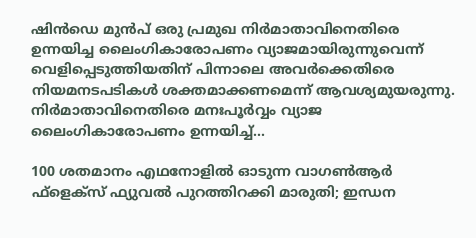ഷിൻഡെ മുൻപ് ഒരു പ്രമുഖ നിർമാതാവിനെതിരെ ഉന്നയിച്ച ലൈംഗികാരോപണം വ്യാജമായിരുന്നുവെന്ന് വെളിപ്പെടുത്തിയതിന് പിന്നാലെ അവർക്കെതിരെ നിയമനടപടികൾ ശക്തമാക്കണമെന്ന് ആവശ്യമുയരുന്നു. നിർമാതാവിനെതിരെ മനഃപൂർവ്വം വ്യാജ ലൈംഗികാരോപണം ഉന്നയിച്ച്...

100 ശതമാനം എഥനോളിൽ ഓടുന്ന വാഗൺആർ ഫ്ളെക്സ് ഫ്യുവൽ പുറത്തിറക്കി മാരുതി; ഇന്ധന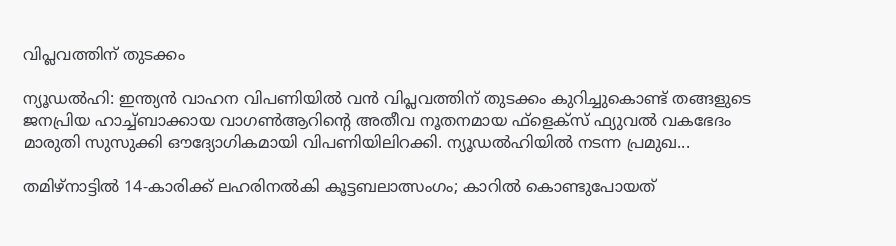വിപ്ലവത്തിന് തുടക്കം

ന്യൂഡൽഹി: ഇന്ത്യൻ വാഹന വിപണിയിൽ വൻ വിപ്ലവത്തിന് തുടക്കം കുറിച്ചുകൊണ്ട് തങ്ങളുടെ ജനപ്രിയ ഹാച്ച്ബാക്കായ വാഗൺആറിന്റെ അതീവ നൂതനമായ ഫ്‌ളെക്‌സ് ഫ്യുവൽ വകഭേദം മാരുതി സുസുക്കി ഔദ്യോഗികമായി വിപണിയിലിറക്കി. ന്യൂഡൽഹിയിൽ നടന്ന പ്രമുഖ...

തമിഴ്നാട്ടിൽ 14-കാരിക്ക് ലഹരിനൽകി കൂട്ടബലാത്സംഗം; കാറിൽ കൊണ്ടുപോയത്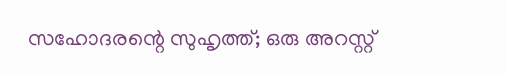സഹോദരന്റെ സുഹൃത്ത്; ഒരു അറസ്റ്റ്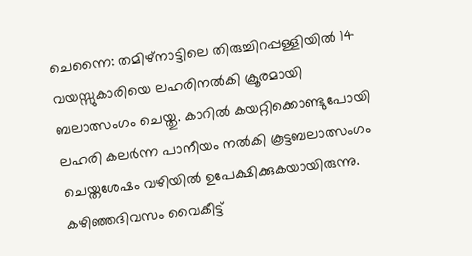ചെന്നൈ: തമിഴ്നാട്ടിലെ തിരുച്ചിറപ്പള്ളിയിൽ 14 വയസ്സുകാരിയെ ലഹരിനൽകി ക്രൂരമായി ബലാത്സംഗം ചെയ്തു. കാറിൽ കയറ്റിക്കൊണ്ടുപോയി ലഹരി കലർന്ന പാനീയം നൽകി കൂട്ടബലാത്സംഗം ചെയ്തശേഷം വഴിയിൽ ഉപേക്ഷിക്കുകയായിരുന്നു. കഴിഞ്ഞദിവസം വൈകീട്ട്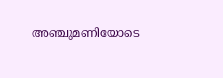അഞ്ചുമണിയോടെ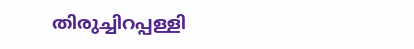തിരുച്ചിറപ്പള്ളി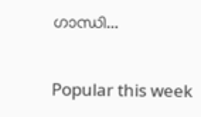ഗാന്ധി...

Popular this week